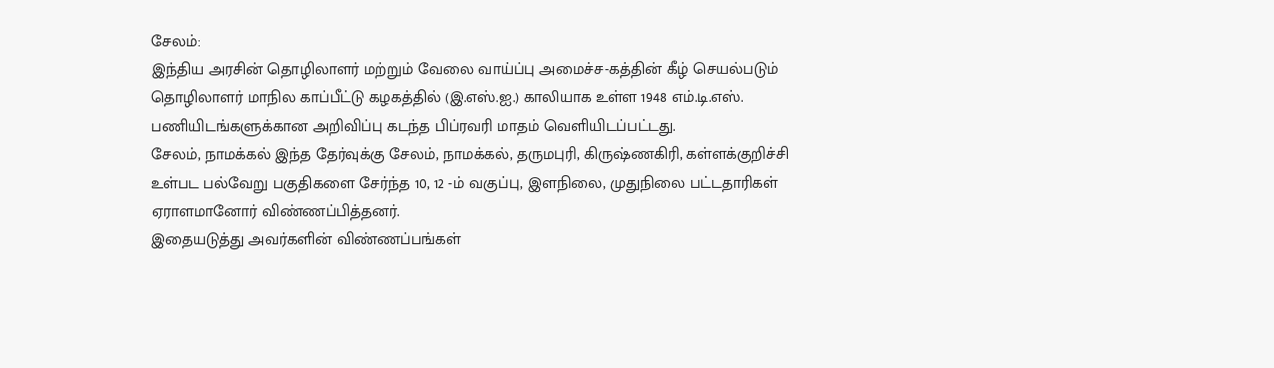சேலம்:
இந்திய அரசின் தொழிலாளர் மற்றும் வேலை வாய்ப்பு அமைச்ச-கத்தின் கீழ் செயல்படும் தொழிலாளர் மாநில காப்பீட்டு கழகத்தில் (இ.எஸ்.ஐ.) காலியாக உள்ள 1948 எம்.டி.எஸ். பணியிடங்களுக்கான அறிவிப்பு கடந்த பிப்ரவரி மாதம் வெளியிடப்பட்டது.
சேலம், நாமக்கல் இந்த தேர்வுக்கு சேலம், நாமக்கல், தருமபுரி, கிருஷ்ணகிரி, கள்ளக்குறிச்சி உள்பட பல்வேறு பகுதிகளை சேர்ந்த 10, 12 -ம் வகுப்பு, இளநிலை, முதுநிலை பட்டதாரிகள் ஏராளமானோர் விண்ணப்பித்தனர்.
இதையடுத்து அவர்களின் விண்ணப்பங்கள்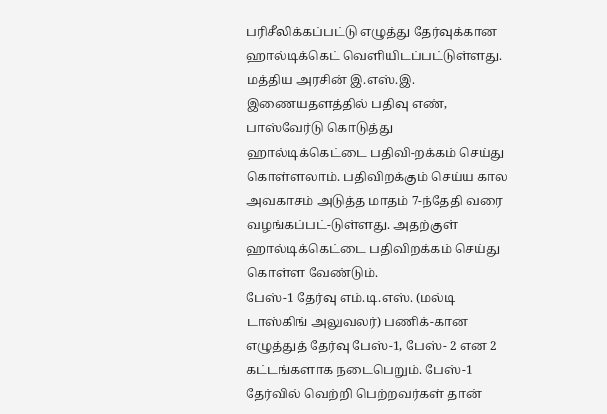பரிசீலிக்கப்பட்டு எழுத்து தேர்வுக்கான ஹால்டிக்கெட் வெளியிடப்பட்டுள்ளது.
மத்திய அரசின் இ.எஸ்.இ. இணையதளத்தில் பதிவு எண், பாஸ்வேர்டு கொடுத்து ஹால்டிக்கெட்டை பதிவி-றக்கம் செய்து கொள்ளலாம். பதிவிறக்கும் செய்ய கால அவகாசம் அடுத்த மாதம் 7-ந்தேதி வரை வழங்கப்பட்-டுள்ளது. அதற்குள் ஹால்டிக்கெட்டை பதிவிறக்கம் செய்து கொள்ள வேண்டும்.
பேஸ்-1 தேர்வு எம்.டி.எஸ். (மல்டி டாஸ்கிங் அலுவலர்) பணிக்-கான எழுத்துத் தேர்வு பேஸ்-1, பேஸ்- 2 என 2 கட்டங்களாக நடைபெறும். பேஸ்-1 தேர்வில் வெற்றி பெற்றவர்கள் தான்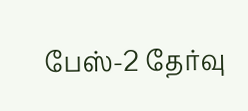பேஸ்-2 தேர்வு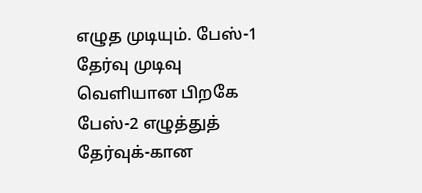எழுத முடியும். பேஸ்-1 தேர்வு முடிவு வெளியான பிறகே பேஸ்-2 எழுத்துத் தேர்வுக்-கான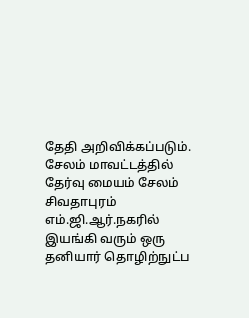தேதி அறிவிக்கப்படும்.
சேலம் மாவட்டத்தில் தேர்வு மையம் சேலம் சிவதாபுரம் எம்.ஜி.ஆர்.நகரில் இயங்கி வரும் ஒரு தனியார் தொழிற்நுட்ப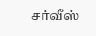சர்வீஸ்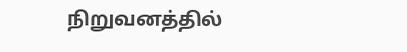நிறுவனத்தில்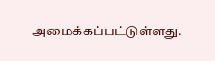அமைக்கப்பட்டுள்ளது.